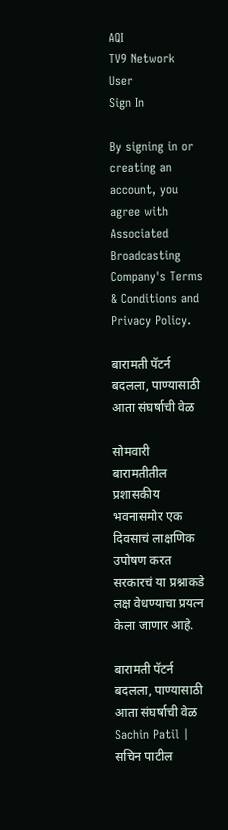AQI
TV9 Network
User
Sign In

By signing in or creating an account, you agree with Associated Broadcasting Company's Terms & Conditions and Privacy Policy.

बारामती पॅटर्न बदलला, पाण्यासाठी आता संघर्षाची वेळ

सोमवारी बारामतीतील प्रशासकीय भवनासमोर एक दिवसाचं लाक्षणिक उपोषण करत सरकारचं या प्रश्नाकडे लक्ष वेधण्याचा प्रयत्न केला जाणार आहे.

बारामती पॅटर्न बदलला, पाण्यासाठी आता संघर्षाची वेळ
Sachin Patil | सचिन पाटील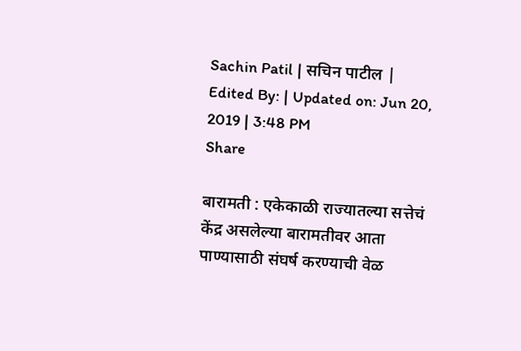Sachin Patil | सचिन पाटील | Edited By: | Updated on: Jun 20, 2019 | 3:48 PM
Share

बारामती : एकेकाळी राज्यातल्या सत्तेचं केंद्र असलेल्या बारामतीवर आता पाण्यासाठी संघर्ष करण्याची वेळ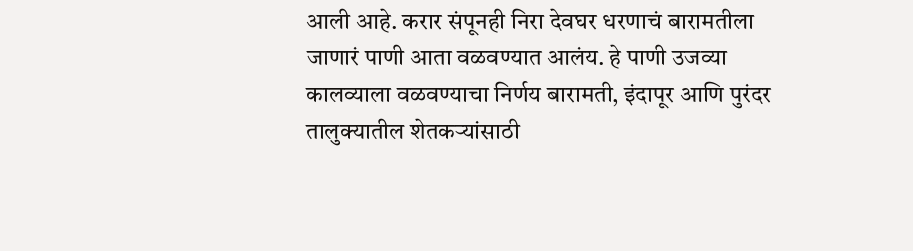आली आहे. करार संपूनही निरा देवघर धरणाचं बारामतीला जाणारं पाणी आता वळवण्यात आलंय. हे पाणी उजव्या कालव्याला वळवण्याचा निर्णय बारामती, इंदापूर आणि पुरंदर तालुक्यातील शेतकर्‍यांसाठी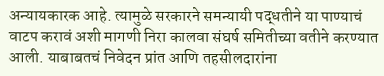अन्यायकारक आहे. त्यामुळे सरकारने समन्यायी पद्धतीने या पाण्याचं वाटप करावं अशी मागणी निरा कालवा संघर्ष समितीच्या वतीने करण्यात आली. याबाबतचं निवेदन प्रांत आणि तहसीलदारांना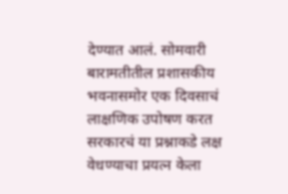देण्यात आलं. सोमवारी बारामतीतील प्रशासकीय भवनासमोर एक दिवसाचं लाक्षणिक उपोषण करत सरकारचं या प्रश्नाकडे लक्ष वेधण्याचा प्रयत्न केला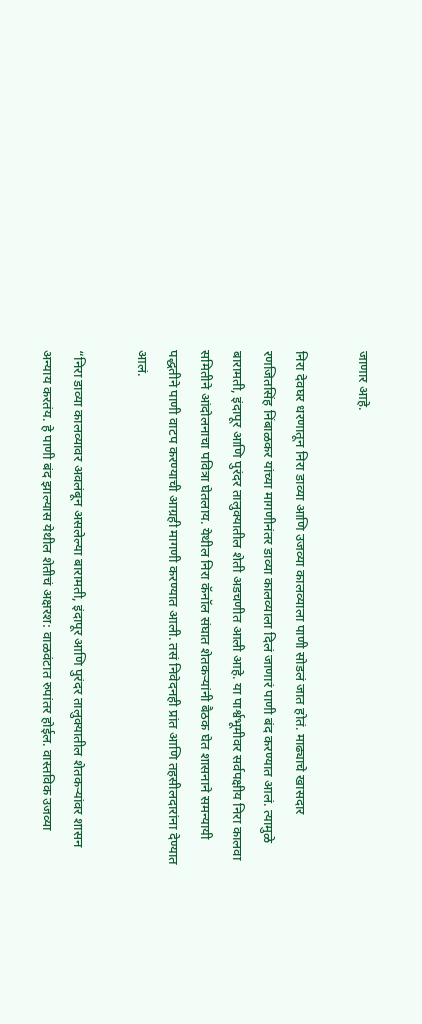जाणार आहे.

निरा देवघर धरणातून निरा डाव्या आणि उजव्या कालव्याला पाणी सोडलं जात होतं. माढ्याचे खासदार रणजितसिंह निंबाळकर यांच्या मागणीनंतर डाव्या कालव्याला दिलं जाणारं पाणी बंद करण्यात आलं. त्यामुळे बारामती, इंदापूर आणि पुरंदर तालुक्यातील शेती अडचणीत आली आहे. या पार्श्वभूमीवर सर्वपक्षीय निरा कालवा समितीने आंदोलनाचा पवित्रा घेतलाय. येथील निरा कॅनॉल संघात शेतकर्‍यांनी बैठक घेत शासनाने समन्यायी पद्धतीने पाणी वाटप करण्याची आग्रही मागणी करण्यात आली. तसं निवेदनही प्रांत आणि तहसीलदारांना देण्यात आलं.

“निरा डाव्या कालव्यावर अवलंबून असलेल्या बारामती, इंदापूर आणि पुरंदर तालुक्यातील शेतकर्‍यांवर शासन अन्याय करतंय. हे पाणी बंद झाल्यास येथील शेतीचं अक्षरश: वाळवंटात रुपांतर होईल. वास्तविक उजव्या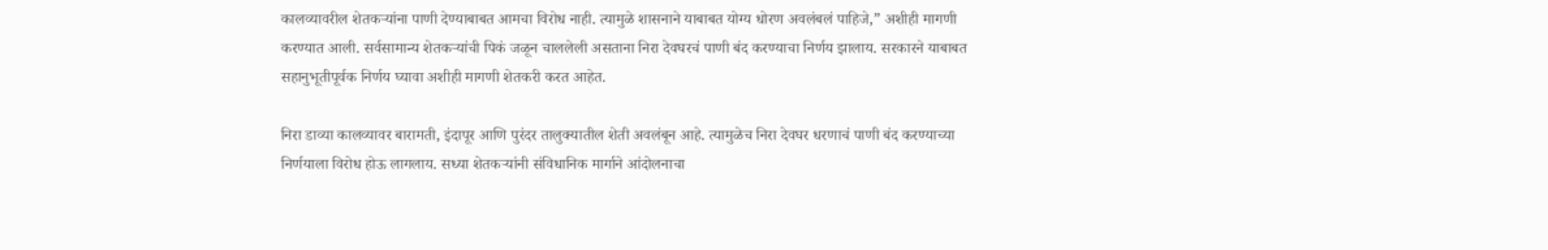कालव्यावरील शेतकर्‍यांना पाणी देण्याबाबत आमचा विरोध नाही. त्यामुळे शासनाने याबाबत योग्य धोरण अवलंबलं पाहिजे,” अशीही मागणी करण्यात आली. सर्वसामान्य शेतकर्‍यांची पिकं जळून चाललेली असताना निरा देवघरचं पाणी बंद करण्याचा निर्णय झालाय. सरकारने याबाबत सहानुभूतीपूर्वक निर्णय घ्यावा अशीही मागणी शेतकरी करत आहेत.

निरा डाव्या कालव्यावर बारामती, इंदापूर आणि पुरंदर तालुक्यातील शेती अवलंबून आहे. त्यामुळेच निरा देवघर धरणाचं पाणी बंद करण्याच्या निर्णयाला विरोध होऊ लागलाय. सध्या शेतकर्‍यांनी संविधानिक मार्गाने आंदोलनाचा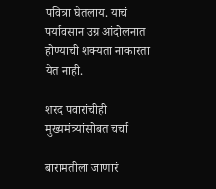पवित्रा घेतलाय. याचं पर्यावसान उग्र आंदोलनात होण्याची शक्यता नाकारता येत नाही.

शरद पवारांचीही मुख्यमंत्र्यांसोबत चर्चा

बारामतीला जाणारं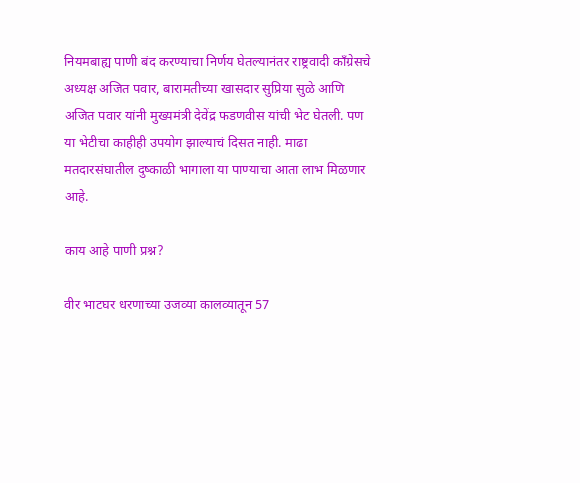नियमबाह्य पाणी बंद करण्याचा निर्णय घेतल्यानंतर राष्ट्रवादी काँग्रेसचे अध्यक्ष अजित पवार, बारामतीच्या खासदार सुप्रिया सुळे आणि अजित पवार यांनी मुख्यमंत्री देवेंद्र फडणवीस यांची भेट घेतली. पण या भेटीचा काहीही उपयोग झाल्याचं दिसत नाही. माढा मतदारसंघातील दुष्काळी भागाला या पाण्याचा आता लाभ मिळणार आहे.

काय आहे पाणी प्रश्न?

वीर भाटघर धरणाच्या उजव्या कालव्यातून 57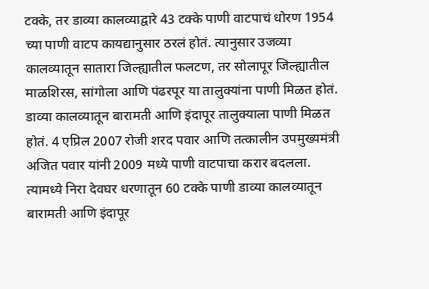टक्के, तर डाव्या कालव्याद्वारे 43 टक्के पाणी वाटपाचं धोरण 1954 च्या पाणी वाटप कायद्यानुसार ठरलं होतं. त्यानुसार उजव्या कालव्यातून सातारा जिल्ह्यातील फलटण, तर सोलापूर जिल्ह्यातील माळशिरस, सांगोला आणि पंढरपूर या तालुक्यांना पाणी मिळत होतं. डाव्या कालव्यातून बारामती आणि इंदापूर तालुक्याला पाणी मिळत होतं. 4 एप्रिल 2007 रोजी शरद पवार आणि तत्कालीन उपमुख्यमंत्री अजित पवार यांनी 2009 मध्ये पाणी वाटपाचा करार बदलला. त्यामध्ये निरा देवघर धरणातून 60 टक्के पाणी डाव्या कालव्यातून बारामती आणि इंदापूर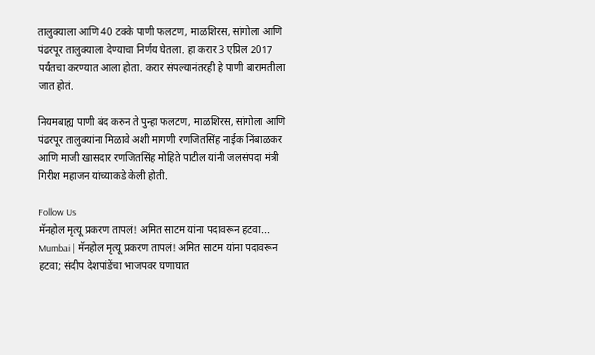तालुक्याला आणि 40 टक्के पाणी फलटण, माळशिरस, सांगोला आणि पंढरपूर तालुक्याला देण्याचा निर्णय घेतला. हा करार 3 एप्रिल 2017 पर्यंतचा करण्यात आला होता. करार संपल्यानंतरही हे पाणी बारामतीला जात होतं.

नियमबाह्य पाणी बंद करुन ते पुन्हा फलटण, माळशिरस, सांगोला आणि पंढरपूर तालुक्यांना मिळावे अशी मागणी रणजितसिंह नाईक निंबाळकर आणि माजी खासदार रणजितसिंह मोहिते पाटील यांनी जलसंपदा मंत्री गिरीश महाजन यांच्याकडे केली होती.

Follow Us
मॅनहोल मृत्यू प्रकरण तापलं! अमित साटम यांना पदावरून हटवा...
Mumbai | मॅनहोल मृत्यू प्रकरण तापलं! अमित साटम यांना पदावरून हटवा; संदीप देशपांडेंचा भाजपवर घणाघात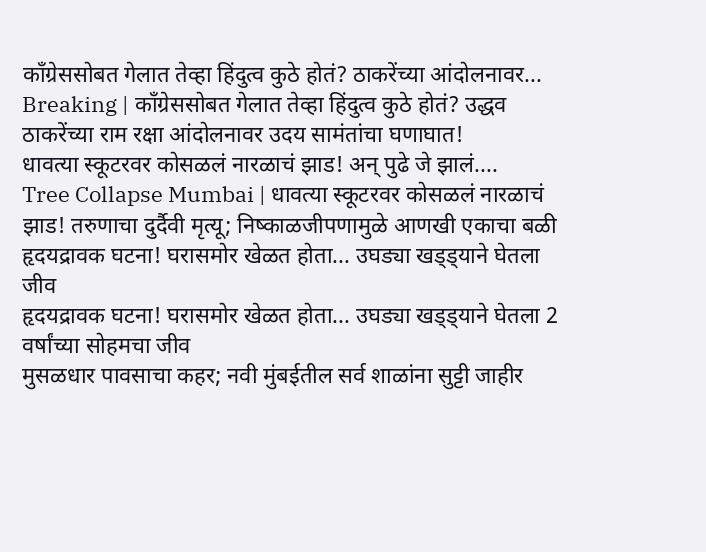काँग्रेससोबत गेलात तेव्हा हिंदुत्व कुठे होतं? ठाकरेंच्या आंदोलनावर...
Breaking | काँग्रेससोबत गेलात तेव्हा हिंदुत्व कुठे होतं? उद्धव ठाकरेंच्या राम रक्षा आंदोलनावर उदय सामंतांचा घणाघात!
धावत्या स्कूटरवर कोसळलं नारळाचं झाड! अन् पुढे जे झालं....
Tree Collapse Mumbai | धावत्या स्कूटरवर कोसळलं नारळाचं झाड! तरुणाचा दुर्दैवी मृत्यू; निष्काळजीपणामुळे आणखी एकाचा बळी
हृदयद्रावक घटना! घरासमोर खेळत होता... उघड्या खड्ड्याने घेतला जीव
हृदयद्रावक घटना! घरासमोर खेळत होता... उघड्या खड्ड्याने घेतला 2 वर्षांच्या सोहमचा जीव
मुसळधार पावसाचा कहर; नवी मुंबईतील सर्व शाळांना सुट्टी जाहीर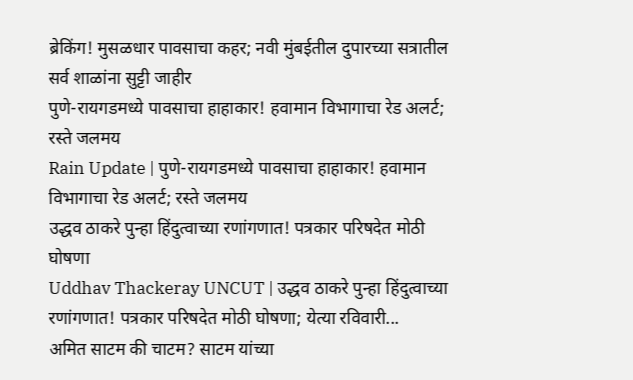ब्रेकिंग! मुसळधार पावसाचा कहर; नवी मुंबईतील दुपारच्या सत्रातील सर्व शाळांना सुट्टी जाहीर
पुणे-रायगडमध्ये पावसाचा हाहाकार! हवामान विभागाचा रेड अलर्ट; रस्ते जलमय
Rain Update | पुणे-रायगडमध्ये पावसाचा हाहाकार! हवामान विभागाचा रेड अलर्ट; रस्ते जलमय
उद्धव ठाकरे पुन्हा हिंदुत्वाच्या रणांगणात! पत्रकार परिषदेत मोठी घोषणा
Uddhav Thackeray UNCUT | उद्धव ठाकरे पुन्हा हिंदुत्वाच्या रणांगणात! पत्रकार परिषदेत मोठी घोषणा; येत्या रविवारी...
अमित साटम की चाटम? साटम यांच्या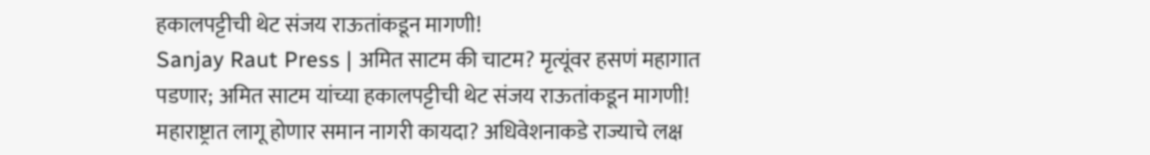हकालपट्टीची थेट संजय राऊतांकडून मागणी!
Sanjay Raut Press | अमित साटम की चाटम? मृत्यूंवर हसणं महागात पडणार; अमित साटम यांच्या हकालपट्टीची थेट संजय राऊतांकडून मागणी!
महाराष्ट्रात लागू होणार समान नागरी कायदा? अधिवेशनाकडे राज्याचे लक्ष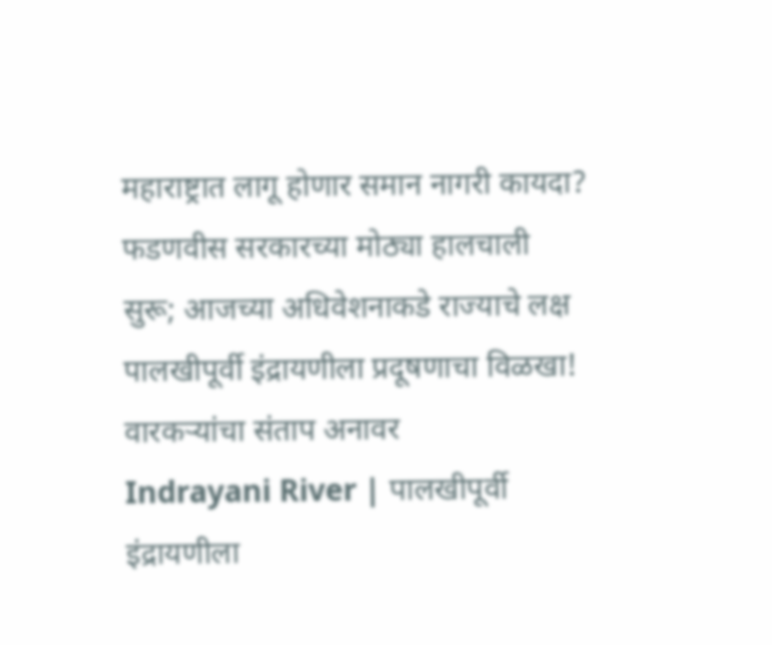महाराष्ट्रात लागू होणार समान नागरी कायदा? फडणवीस सरकारच्या मोठ्या हालचाली सुरू; आजच्या अधिवेशनाकडे राज्याचे लक्ष
पालखीपूर्वी इंद्रायणीला प्रदूषणाचा विळखा! वारकऱ्यांचा संताप अनावर
Indrayani River | पालखीपूर्वी इंद्रायणीला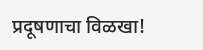प्रदूषणाचा विळखा!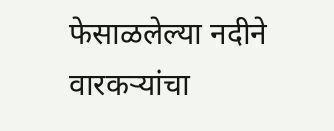फेसाळलेल्या नदीने वारकऱ्यांचा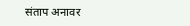संताप अनावर